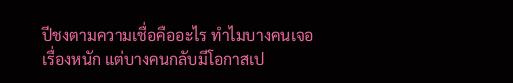ปีชงตามความเชื่อคืออะไร ทำไมบางคนเจอเรื่องหนัก แต่บางคนกลับมีโอกาสเป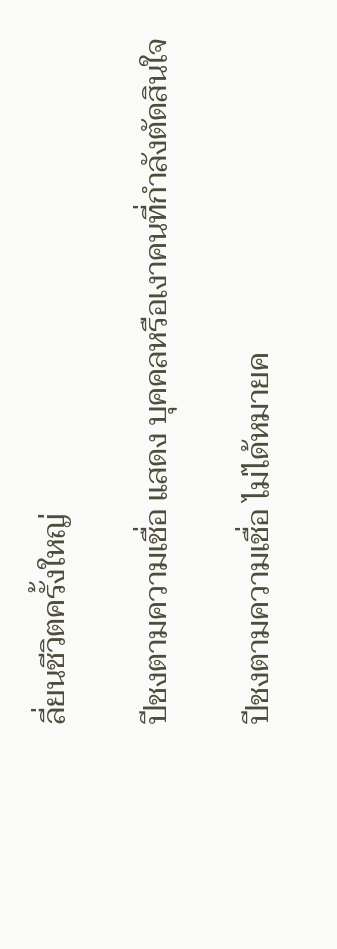ลี่ยนชีวิตครั้งใหญ่

ปีชงตามความเชื่อ แสดง บุคคลหรือเงาคนที่กำลังตัดสินใจ

ปีชงตามความเชื่อ ไม่ได้หมายค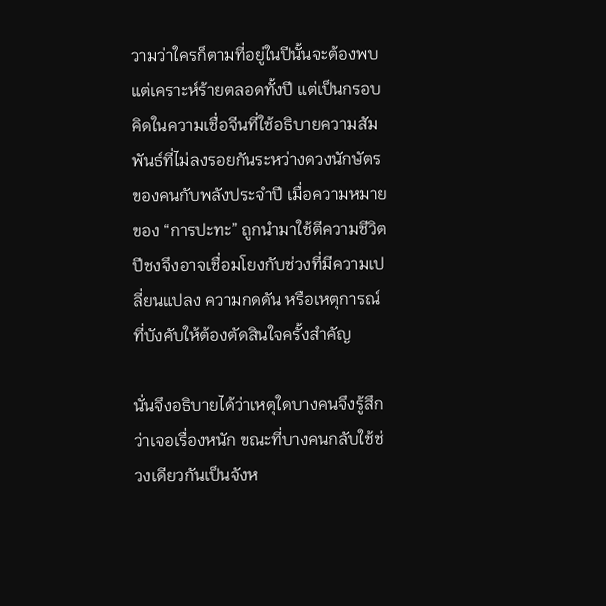วามว่าใครก็ตามที่อยู่ในปีนั้นจะต้องพบแต่เคราะห์ร้ายตลอดทั้งปี แต่เป็นกรอบคิดในความเชื่อจีนที่ใช้อธิบายความสัมพันธ์ที่ไม่ลงรอยกันระหว่างดวงนักษัตรของคนกับพลังประจำปี เมื่อความหมายของ “การปะทะ” ถูกนำมาใช้ตีความชีวิต ปีชงจึงอาจเชื่อมโยงกับช่วงที่มีความเปลี่ยนแปลง ความกดดัน หรือเหตุการณ์ที่บังคับให้ต้องตัดสินใจครั้งสำคัญ

นั่นจึงอธิบายได้ว่าเหตุใดบางคนจึงรู้สึกว่าเจอเรื่องหนัก ขณะที่บางคนกลับใช้ช่วงเดียวกันเป็นจังห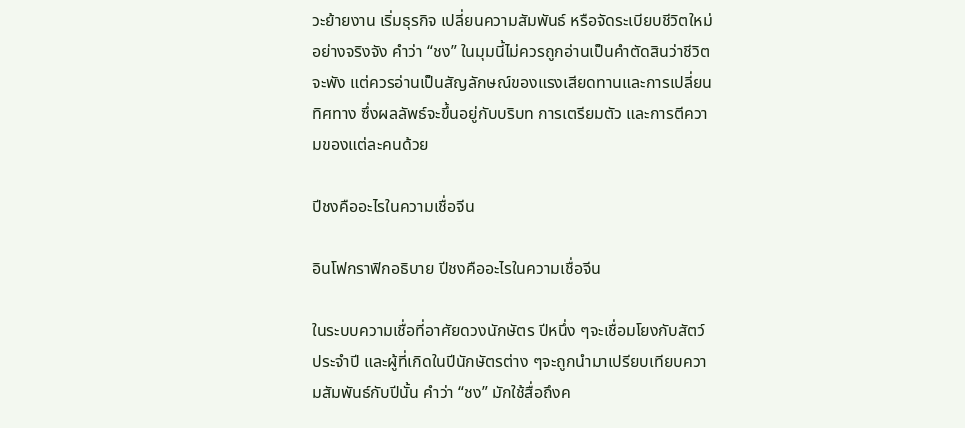วะย้ายงาน เริ่มธุรกิจ เปลี่ยนความสัมพันธ์ หรือจัดระเบียบชีวิตใหม่อย่างจริงจัง คำว่า “ชง” ในมุมนี้ไม่ควรถูกอ่านเป็นคำตัดสินว่าชีวิตจะพัง แต่ควรอ่านเป็นสัญลักษณ์ของแรงเสียดทานและการเปลี่ยนทิศทาง ซึ่งผลลัพธ์จะขึ้นอยู่กับบริบท การเตรียมตัว และการตีความของแต่ละคนด้วย

ปีชงคืออะไรในความเชื่อจีน

อินโฟกราฟิกอธิบาย ปีชงคืออะไรในความเชื่อจีน

ในระบบความเชื่อที่อาศัยดวงนักษัตร ปีหนึ่ง ๆจะเชื่อมโยงกับสัตว์ประจำปี และผู้ที่เกิดในปีนักษัตรต่าง ๆจะถูกนำมาเปรียบเทียบความสัมพันธ์กับปีนั้น คำว่า “ชง” มักใช้สื่อถึงค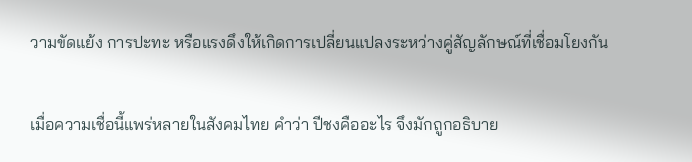วามขัดแย้ง การปะทะ หรือแรงดึงให้เกิดการเปลี่ยนแปลงระหว่างคู่สัญลักษณ์ที่เชื่อมโยงกัน

เมื่อความเชื่อนี้แพร่หลายในสังคมไทย คำว่า ปีชงคืออะไร จึงมักถูกอธิบาย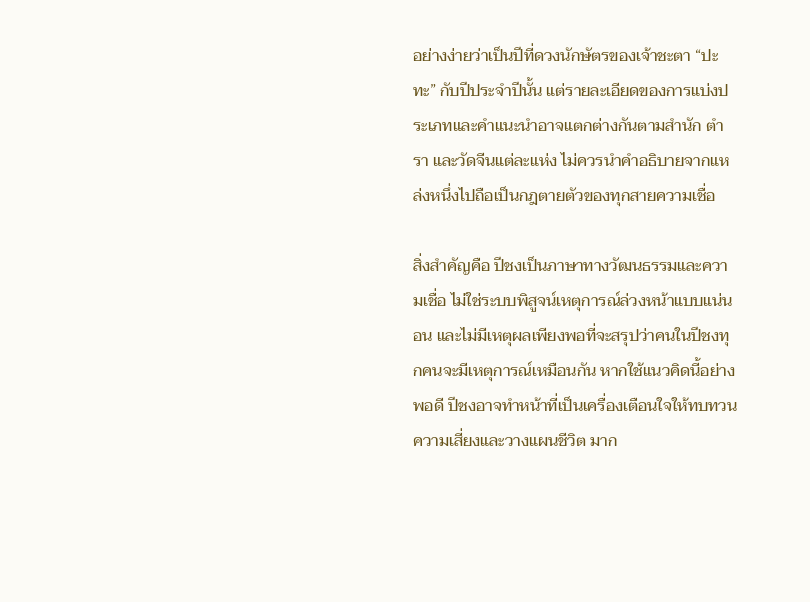อย่างง่ายว่าเป็นปีที่ดวงนักษัตรของเจ้าชะตา “ปะทะ” กับปีประจำปีนั้น แต่รายละเอียดของการแบ่งประเภทและคำแนะนำอาจแตกต่างกันตามสำนัก ตำรา และวัดจีนแต่ละแห่ง ไม่ควรนำคำอธิบายจากแหล่งหนึ่งไปถือเป็นกฎตายตัวของทุกสายความเชื่อ

สิ่งสำคัญคือ ปีชงเป็นภาษาทางวัฒนธรรมและความเชื่อ ไม่ใช่ระบบพิสูจน์เหตุการณ์ล่วงหน้าแบบแน่นอน และไม่มีเหตุผลเพียงพอที่จะสรุปว่าคนในปีชงทุกคนจะมีเหตุการณ์เหมือนกัน หากใช้แนวคิดนี้อย่างพอดี ปีชงอาจทำหน้าที่เป็นเครื่องเตือนใจให้ทบทวนความเสี่ยงและวางแผนชีวิต มาก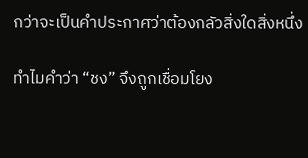กว่าจะเป็นคำประกาศว่าต้องกลัวสิ่งใดสิ่งหนึ่ง

ทำไมคำว่า “ชง” จึงถูกเชื่อมโยง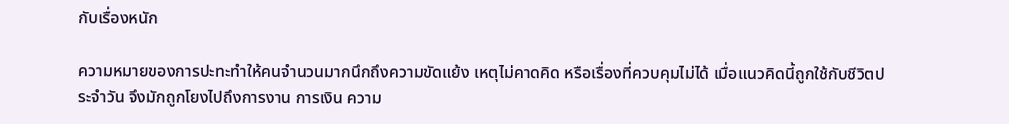กับเรื่องหนัก

ความหมายของการปะทะทำให้คนจำนวนมากนึกถึงความขัดแย้ง เหตุไม่คาดคิด หรือเรื่องที่ควบคุมไม่ได้ เมื่อแนวคิดนี้ถูกใช้กับชีวิตประจำวัน จึงมักถูกโยงไปถึงการงาน การเงิน ความ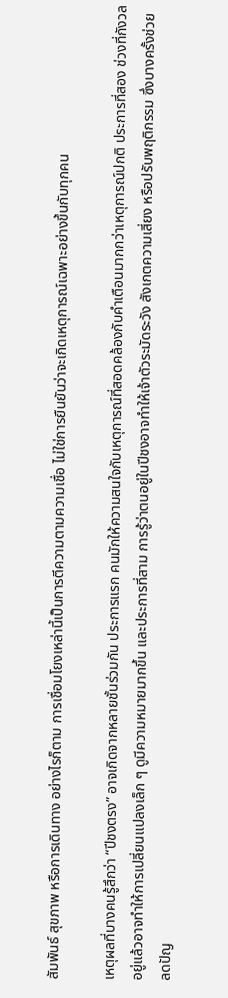สัมพันธ์ สุขภาพ หรือการเดินทาง อย่างไรก็ตาม การเชื่อมโยงเหล่านี้เป็นการตีความตามความเชื่อ ไม่ใช่การยืนยันว่าจะเกิดเหตุการณ์เฉพาะอย่างขึ้นกับทุกคน

เหตุผลที่บางคนรู้สึกว่า “ปีชงตรง” อาจเกิดจากหลายชั้นร่วมกัน ประการแรก คนมักให้ความสนใจกับเหตุการณ์ที่สอดคล้องกับคำเตือนมากกว่าเหตุการณ์ปกติ ประการที่สอง ช่วงที่กังวลอยู่แล้วอาจทำให้การเปลี่ยนแปลงเล็ก ๆ ดูมีความหมายมากขึ้น และประการที่สาม การรู้ว่าตนอยู่ในปีชงอาจทำให้เจ้าตัวระมัดระวัง สังเกตความเสี่ยง หรือปรับพฤติกรรม ซึ่งบางครั้งช่วยลดปัญ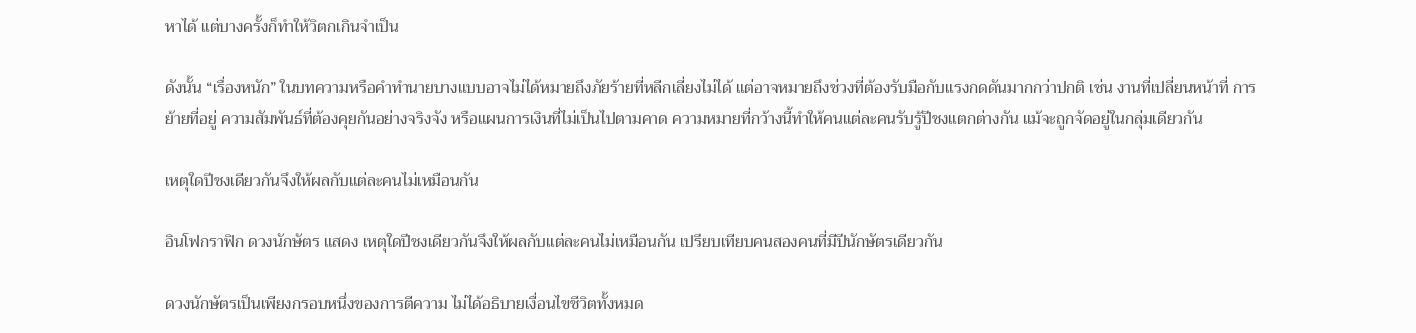หาได้ แต่บางครั้งก็ทำให้วิตกเกินจำเป็น

ดังนั้น “เรื่องหนัก” ในบทความหรือคำทำนายบางแบบอาจไม่ได้หมายถึงภัยร้ายที่หลีกเลี่ยงไม่ได้ แต่อาจหมายถึงช่วงที่ต้องรับมือกับแรงกดดันมากกว่าปกติ เช่น งานที่เปลี่ยนหน้าที่ การย้ายที่อยู่ ความสัมพันธ์ที่ต้องคุยกันอย่างจริงจัง หรือแผนการเงินที่ไม่เป็นไปตามคาด ความหมายที่กว้างนี้ทำให้คนแต่ละคนรับรู้ปีชงแตกต่างกัน แม้จะถูกจัดอยู่ในกลุ่มเดียวกัน

เหตุใดปีชงเดียวกันจึงให้ผลกับแต่ละคนไม่เหมือนกัน

อินโฟกราฟิก ดวงนักษัตร แสดง เหตุใดปีชงเดียวกันจึงให้ผลกับแต่ละคนไม่เหมือนกัน เปรียบเทียบคนสองคนที่มีปีนักษัตรเดียวกัน

ดวงนักษัตรเป็นเพียงกรอบหนึ่งของการตีความ ไม่ได้อธิบายเงื่อนไขชีวิตทั้งหมด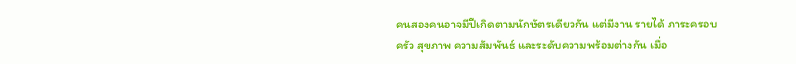คนสองคนอาจมีปีเกิดตามนักษัตรเดียวกัน แต่มีงาน รายได้ ภาระครอบครัว สุขภาพ ความสัมพันธ์ และระดับความพร้อมต่างกัน เมื่อ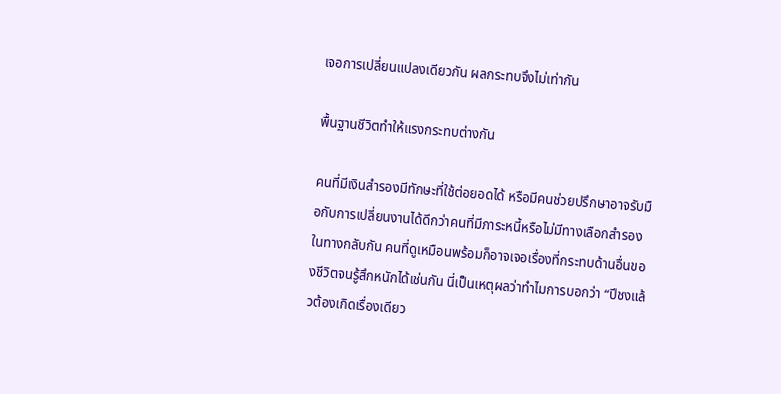เจอการเปลี่ยนแปลงเดียวกัน ผลกระทบจึงไม่เท่ากัน

พื้นฐานชีวิตทำให้แรงกระทบต่างกัน

คนที่มีเงินสำรองมีทักษะที่ใช้ต่อยอดได้ หรือมีคนช่วยปรึกษาอาจรับมือกับการเปลี่ยนงานได้ดีกว่าคนที่มีภาระหนี้หรือไม่มีทางเลือกสำรอง ในทางกลับกัน คนที่ดูเหมือนพร้อมก็อาจเจอเรื่องที่กระทบด้านอื่นของชีวิตจนรู้สึกหนักได้เช่นกัน นี่เป็นเหตุผลว่าทำไมการบอกว่า “ปีชงแล้วต้องเกิดเรื่องเดียว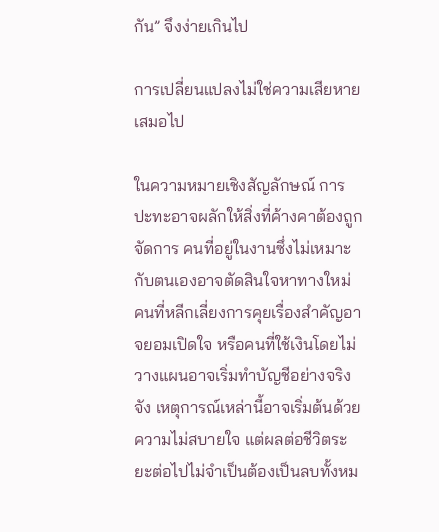กัน” จึงง่ายเกินไป

การเปลี่ยนแปลงไม่ใช่ความเสียหายเสมอไป

ในความหมายเชิงสัญลักษณ์ การปะทะอาจผลักให้สิ่งที่ค้างคาต้องถูกจัดการ คนที่อยู่ในงานซึ่งไม่เหมาะกับตนเองอาจตัดสินใจหาทางใหม่ คนที่หลีกเลี่ยงการคุยเรื่องสำคัญอาจยอมเปิดใจ หรือคนที่ใช้เงินโดยไม่วางแผนอาจเริ่มทำบัญชีอย่างจริงจัง เหตุการณ์เหล่านี้อาจเริ่มต้นด้วยความไม่สบายใจ แต่ผลต่อชีวิตระยะต่อไปไม่จำเป็นต้องเป็นลบทั้งหม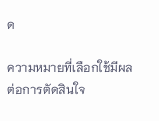ด

ความหมายที่เลือกใช้มีผลต่อการตัดสินใจ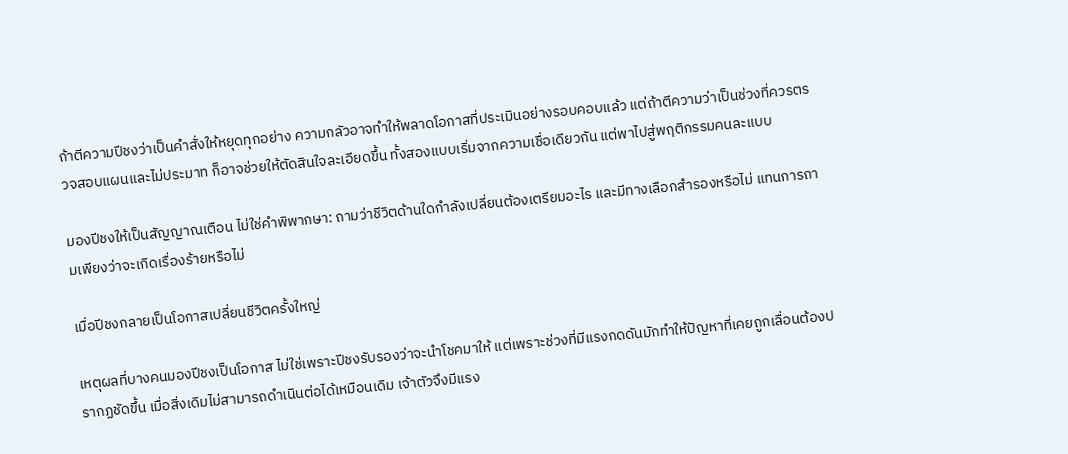ถ้าตีความปีชงว่าเป็นคำสั่งให้หยุดทุกอย่าง ความกลัวอาจทำให้พลาดโอกาสที่ประเมินอย่างรอบคอบแล้ว แต่ถ้าตีความว่าเป็นช่วงที่ควรตรวจสอบแผนและไม่ประมาท ก็อาจช่วยให้ตัดสินใจละเอียดขึ้น ทั้งสองแบบเริ่มจากความเชื่อเดียวกัน แต่พาไปสู่พฤติกรรมคนละแบบ

มองปีชงให้เป็นสัญญาณเตือน ไม่ใช่คำพิพากษา: ถามว่าชีวิตด้านใดกำลังเปลี่ยนต้องเตรียมอะไร และมีทางเลือกสำรองหรือไม่ แทนการถามเพียงว่าจะเกิดเรื่องร้ายหรือไม่

เมื่อปีชงกลายเป็นโอกาสเปลี่ยนชีวิตครั้งใหญ่

เหตุผลที่บางคนมองปีชงเป็นโอกาส ไม่ใช่เพราะปีชงรับรองว่าจะนำโชคมาให้ แต่เพราะช่วงที่มีแรงกดดันมักทำให้ปัญหาที่เคยถูกเลื่อนต้องปรากฏชัดขึ้น เมื่อสิ่งเดิมไม่สามารถดำเนินต่อได้เหมือนเดิม เจ้าตัวจึงมีแรง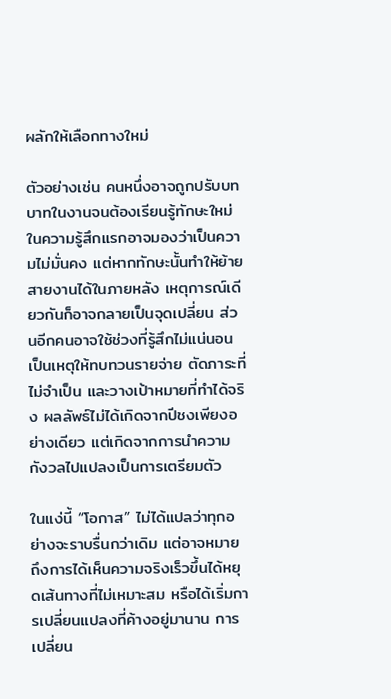ผลักให้เลือกทางใหม่

ตัวอย่างเช่น คนหนึ่งอาจถูกปรับบทบาทในงานจนต้องเรียนรู้ทักษะใหม่ ในความรู้สึกแรกอาจมองว่าเป็นความไม่มั่นคง แต่หากทักษะนั้นทำให้ย้ายสายงานได้ในภายหลัง เหตุการณ์เดียวกันก็อาจกลายเป็นจุดเปลี่ยน ส่วนอีกคนอาจใช้ช่วงที่รู้สึกไม่แน่นอนเป็นเหตุให้ทบทวนรายจ่าย ตัดภาระที่ไม่จำเป็น และวางเป้าหมายที่ทำได้จริง ผลลัพธ์ไม่ได้เกิดจากปีชงเพียงอย่างเดียว แต่เกิดจากการนำความกังวลไปแปลงเป็นการเตรียมตัว

ในแง่นี้ “โอกาส” ไม่ได้แปลว่าทุกอย่างจะราบรื่นกว่าเดิม แต่อาจหมายถึงการได้เห็นความจริงเร็วขึ้นได้หยุดเส้นทางที่ไม่เหมาะสม หรือได้เริ่มการเปลี่ยนแปลงที่ค้างอยู่มานาน การเปลี่ยน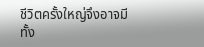ชีวิตครั้งใหญ่จึงอาจมีทั้ง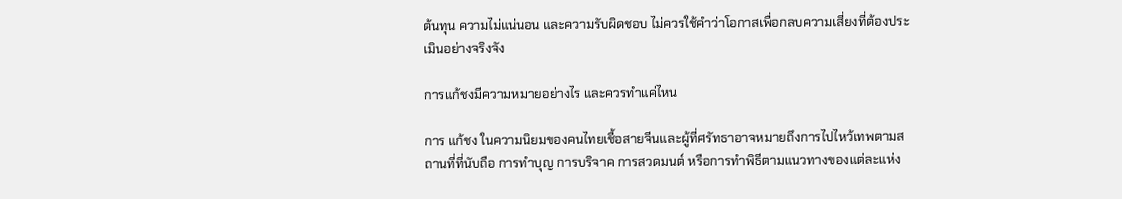ต้นทุน ความไม่แน่นอน และความรับผิดชอบ ไม่ควรใช้คำว่าโอกาสเพื่อกลบความเสี่ยงที่ต้องประเมินอย่างจริงจัง

การแก้ชงมีความหมายอย่างไร และควรทำแค่ไหน

การ แก้ชง ในความนิยมของคนไทยเชื้อสายจีนและผู้ที่ศรัทธาอาจหมายถึงการไปไหว้เทพตามสถานที่ที่นับถือ การทำบุญ การบริจาค การสวดมนต์ หรือการทำพิธีตามแนวทางของแต่ละแห่ง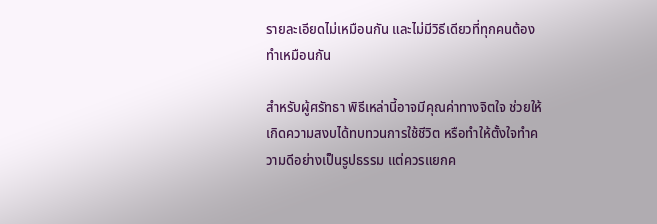รายละเอียดไม่เหมือนกัน และไม่มีวิธีเดียวที่ทุกคนต้องทำเหมือนกัน

สำหรับผู้ศรัทธา พิธีเหล่านี้อาจมีคุณค่าทางจิตใจ ช่วยให้เกิดความสงบได้ทบทวนการใช้ชีวิต หรือทำให้ตั้งใจทำความดีอย่างเป็นรูปธรรม แต่ควรแยกค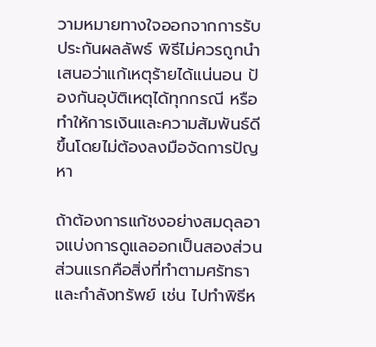วามหมายทางใจออกจากการรับประกันผลลัพธ์ พิธีไม่ควรถูกนำเสนอว่าแก้เหตุร้ายได้แน่นอน ป้องกันอุบัติเหตุได้ทุกกรณี หรือทำให้การเงินและความสัมพันธ์ดีขึ้นโดยไม่ต้องลงมือจัดการปัญหา

ถ้าต้องการแก้ชงอย่างสมดุลอาจแบ่งการดูแลออกเป็นสองส่วน ส่วนแรกคือสิ่งที่ทำตามศรัทธาและกำลังทรัพย์ เช่น ไปทำพิธีห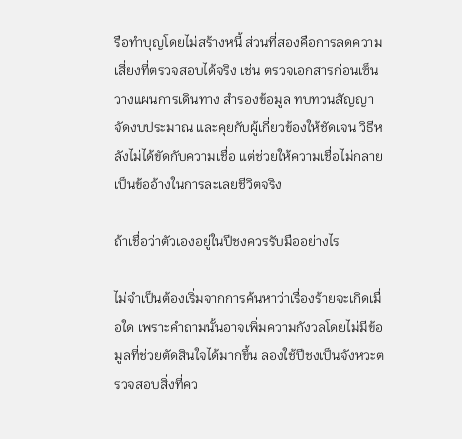รือทำบุญโดยไม่สร้างหนี้ ส่วนที่สองคือการลดความเสี่ยงที่ตรวจสอบได้จริง เช่น ตรวจเอกสารก่อนเซ็น วางแผนการเดินทาง สำรองข้อมูล ทบทวนสัญญา จัดงบประมาณ และคุยกับผู้เกี่ยวข้องให้ชัดเจน วิธีหลังไม่ได้ขัดกับความเชื่อ แต่ช่วยให้ความเชื่อไม่กลายเป็นข้ออ้างในการละเลยชีวิตจริง

ถ้าเชื่อว่าตัวเองอยู่ในปีชงควรรับมืออย่างไร

ไม่จำเป็นต้องเริ่มจากการค้นหาว่าเรื่องร้ายจะเกิดเมื่อใด เพราะคำถามนั้นอาจเพิ่มความกังวลโดยไม่มีข้อมูลที่ช่วยตัดสินใจได้มากขึ้น ลองใช้ปีชงเป็นจังหวะตรวจสอบสิ่งที่คว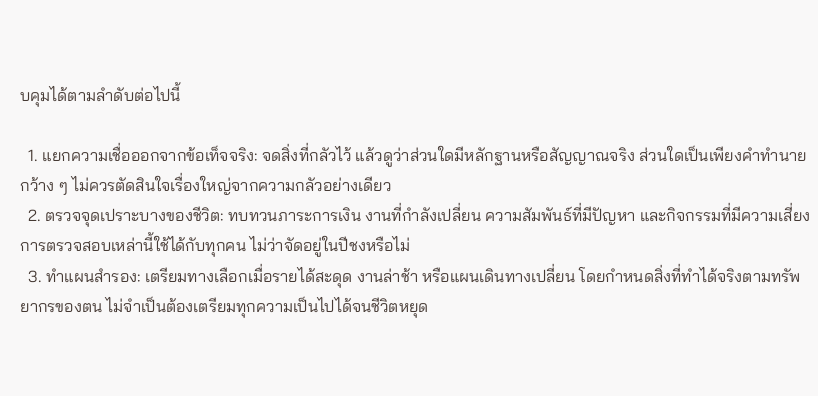บคุมได้ตามลำดับต่อไปนี้

  1. แยกความเชื่อออกจากข้อเท็จจริง: จดสิ่งที่กลัวไว้ แล้วดูว่าส่วนใดมีหลักฐานหรือสัญญาณจริง ส่วนใดเป็นเพียงคำทำนายกว้าง ๆ ไม่ควรตัดสินใจเรื่องใหญ่จากความกลัวอย่างเดียว
  2. ตรวจจุดเปราะบางของชีวิต: ทบทวนภาระการเงิน งานที่กำลังเปลี่ยน ความสัมพันธ์ที่มีปัญหา และกิจกรรมที่มีความเสี่ยง การตรวจสอบเหล่านี้ใช้ได้กับทุกคน ไม่ว่าจัดอยู่ในปีชงหรือไม่
  3. ทำแผนสำรอง: เตรียมทางเลือกเมื่อรายได้สะดุด งานล่าช้า หรือแผนเดินทางเปลี่ยน โดยกำหนดสิ่งที่ทำได้จริงตามทรัพยากรของตน ไม่จำเป็นต้องเตรียมทุกความเป็นไปได้จนชีวิตหยุด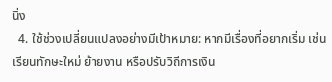นิ่ง
  4. ใช้ช่วงเปลี่ยนแปลงอย่างมีเป้าหมาย: หากมีเรื่องที่อยากเริ่ม เช่น เรียนทักษะใหม่ ย้ายงาน หรือปรับวิถีการเงิน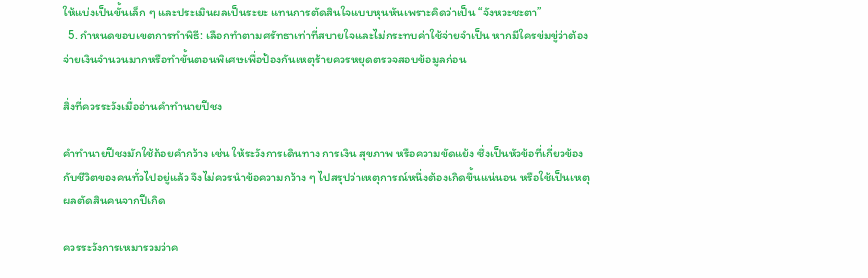ให้แบ่งเป็นขั้นเล็ก ๆ และประเมินผลเป็นระยะ แทนการตัดสินใจแบบหุนหันเพราะคิดว่าเป็น “จังหวะชะตา”
  5. กำหนดขอบเขตการทำพิธี: เลือกทำตามศรัทธาเท่าที่สบายใจและไม่กระทบค่าใช้จ่ายจำเป็น หากมีใครข่มขู่ว่าต้องจ่ายเงินจำนวนมากหรือทำขั้นตอนพิเศษเพื่อป้องกันเหตุร้ายควรหยุดตรวจสอบข้อมูลก่อน

สิ่งที่ควรระวังเมื่ออ่านคำทำนายปีชง

คำทำนายปีชงมักใช้ถ้อยคำกว้าง เช่น ให้ระวังการเดินทาง การเงิน สุขภาพ หรือความขัดแย้ง ซึ่งเป็นหัวข้อที่เกี่ยวข้องกับชีวิตของคนทั่วไปอยู่แล้ว จึงไม่ควรนำข้อความกว้าง ๆ ไปสรุปว่าเหตุการณ์หนึ่งต้องเกิดขึ้นแน่นอน หรือใช้เป็นเหตุผลตัดสินคนจากปีเกิด

ควรระวังการเหมารวมว่าค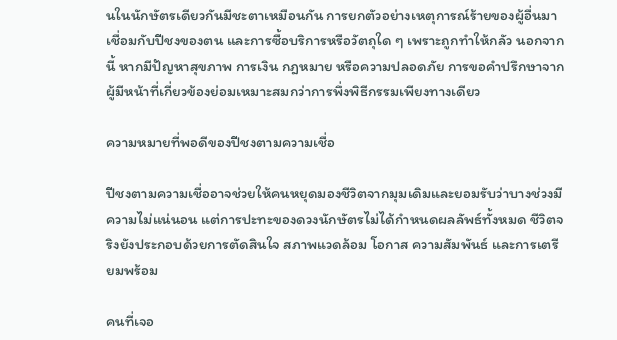นในนักษัตรเดียวกันมีชะตาเหมือนกัน การยกตัวอย่างเหตุการณ์ร้ายของผู้อื่นมาเชื่อมกับปีชงของตน และการซื้อบริการหรือวัตถุใด ๆ เพราะถูกทำให้กลัว นอกจากนี้ หากมีปัญหาสุขภาพ การเงิน กฎหมาย หรือความปลอดภัย การขอคำปรึกษาจากผู้มีหน้าที่เกี่ยวข้องย่อมเหมาะสมกว่าการพึ่งพิธีกรรมเพียงทางเดียว

ความหมายที่พอดีของปีชงตามความเชื่อ

ปีชงตามความเชื่ออาจช่วยให้คนหยุดมองชีวิตจากมุมเดิมและยอมรับว่าบางช่วงมีความไม่แน่นอน แต่การปะทะของดวงนักษัตรไม่ได้กำหนดผลลัพธ์ทั้งหมด ชีวิตจริงยังประกอบด้วยการตัดสินใจ สภาพแวดล้อม โอกาส ความสัมพันธ์ และการเตรียมพร้อม

คนที่เจอ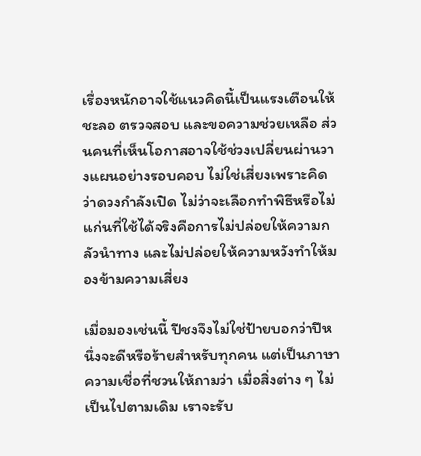เรื่องหนักอาจใช้แนวคิดนี้เป็นแรงเตือนให้ชะลอ ตรวจสอบ และขอความช่วยเหลือ ส่วนคนที่เห็นโอกาสอาจใช้ช่วงเปลี่ยนผ่านวางแผนอย่างรอบคอบ ไม่ใช่เสี่ยงเพราะคิดว่าดวงกำลังเปิด ไม่ว่าจะเลือกทำพิธีหรือไม่ แก่นที่ใช้ได้จริงคือการไม่ปล่อยให้ความกลัวนำทาง และไม่ปล่อยให้ความหวังทำให้มองข้ามความเสี่ยง

เมื่อมองเช่นนี้ ปีชงจึงไม่ใช่ป้ายบอกว่าปีหนึ่งจะดีหรือร้ายสำหรับทุกคน แต่เป็นภาษาความเชื่อที่ชวนให้ถามว่า เมื่อสิ่งต่าง ๆ ไม่เป็นไปตามเดิม เราจะรับ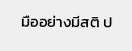มืออย่างมีสติ ป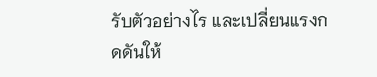รับตัวอย่างไร และเปลี่ยนแรงกดดันให้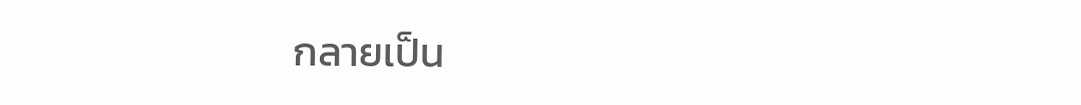กลายเป็น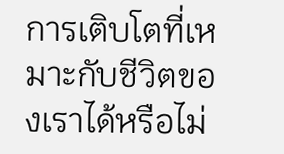การเติบโตที่เหมาะกับชีวิตของเราได้หรือไม่